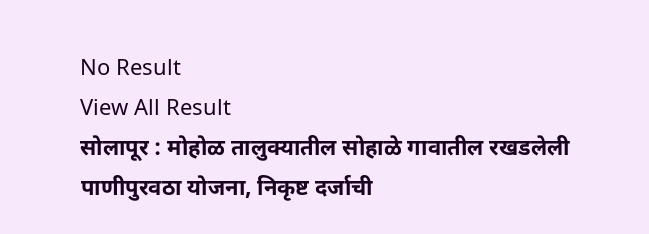No Result
View All Result
सोलापूर : मोहोळ तालुक्यातील सोहाळे गावातील रखडलेली पाणीपुरवठा योजना, निकृष्ट दर्जाची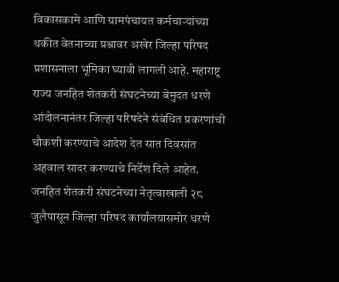विकासकामे आणि ग्रामपंचायत कर्मचाऱ्यांच्या थकीत वेतनाच्या प्रश्नावर अखेर जिल्हा परिषद प्रशासनाला भूमिका घ्यावी लागली आहे. महाराष्ट्र राज्य जनहित शेतकरी संघटनेच्या बेमुदत धरणे आंदोलनानंतर जिल्हा परिषदेने संबंधित प्रकरणांची चौकशी करण्याचे आदेश देत सात दिवसांत अहवाल सादर करण्याचे निर्देश दिले आहेत.
जनहित शेतकरी संघटनेच्या नेतृत्वाखाली २८ जुलैपासून जिल्हा परिषद कार्यालयासमोर धरणे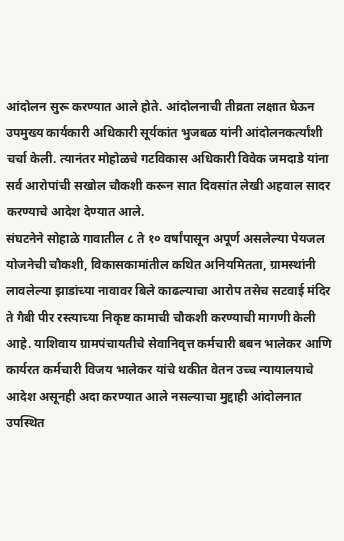आंदोलन सुरू करण्यात आले होते. आंदोलनाची तीव्रता लक्षात घेऊन उपमुख्य कार्यकारी अधिकारी सूर्यकांत भुजबळ यांनी आंदोलनकर्त्यांशी चर्चा केली. त्यानंतर मोहोळचे गटविकास अधिकारी विवेक जमदाडे यांना सर्व आरोपांची सखोल चौकशी करून सात दिवसांत लेखी अहवाल सादर करण्याचे आदेश देण्यात आले.
संघटनेने सोहाळे गावातील ८ ते १० वर्षांपासून अपूर्ण असलेल्या पेयजल योजनेची चौकशी, विकासकामांतील कथित अनियमितता, ग्रामस्थांनी लावलेल्या झाडांच्या नावावर बिले काढल्याचा आरोप तसेच सटवाई मंदिर ते गैबी पीर रस्त्याच्या निकृष्ट कामाची चौकशी करण्याची मागणी केली आहे. याशिवाय ग्रामपंचायतीचे सेवानिवृत्त कर्मचारी बबन भालेकर आणि कार्यरत कर्मचारी विजय भालेकर यांचे थकीत वेतन उच्च न्यायालयाचे आदेश असूनही अदा करण्यात आले नसल्याचा मुद्दाही आंदोलनात उपस्थित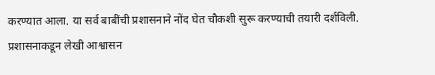करण्यात आला. या सर्व बाबींची प्रशासनाने नोंद घेत चौकशी सुरू करण्याची तयारी दर्शविली.
प्रशासनाकडून लेखी आश्वासन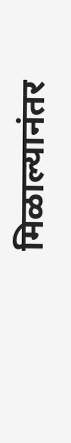मिळाल्यानंतर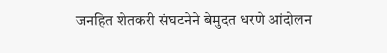जनहित शेतकरी संघटनेने बेमुदत धरणे आंदोलन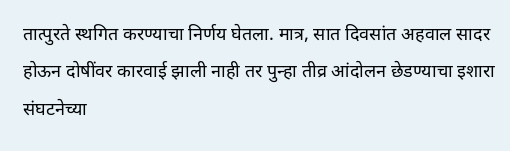तात्पुरते स्थगित करण्याचा निर्णय घेतला. मात्र, सात दिवसांत अहवाल सादर होऊन दोषींवर कारवाई झाली नाही तर पुन्हा तीव्र आंदोलन छेडण्याचा इशारा संघटनेच्या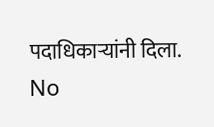पदाधिकाऱ्यांनी दिला.
No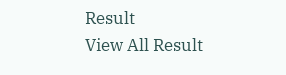Result
View All Result